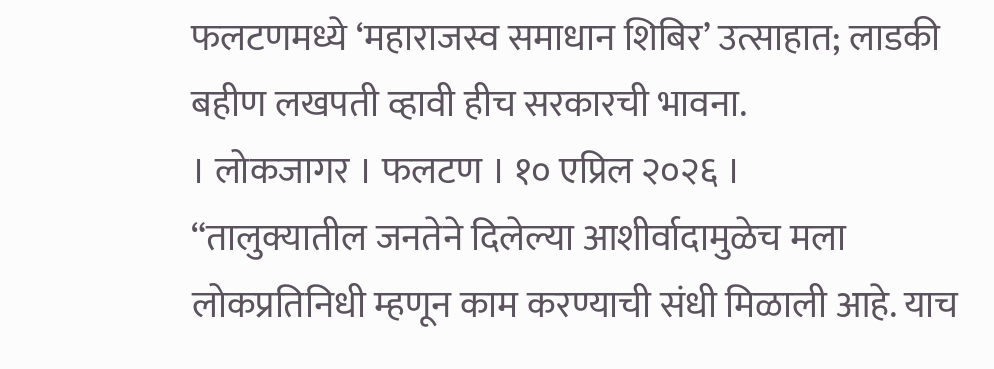फलटणमध्ये ‘महाराजस्व समाधान शिबिर’ उत्साहात; लाडकी बहीण लखपती व्हावी हीच सरकारची भावना.
। लोकजागर । फलटण । १० एप्रिल २०२६ ।
“तालुक्यातील जनतेने दिलेल्या आशीर्वादामुळेच मला लोकप्रतिनिधी म्हणून काम करण्याची संधी मिळाली आहे. याच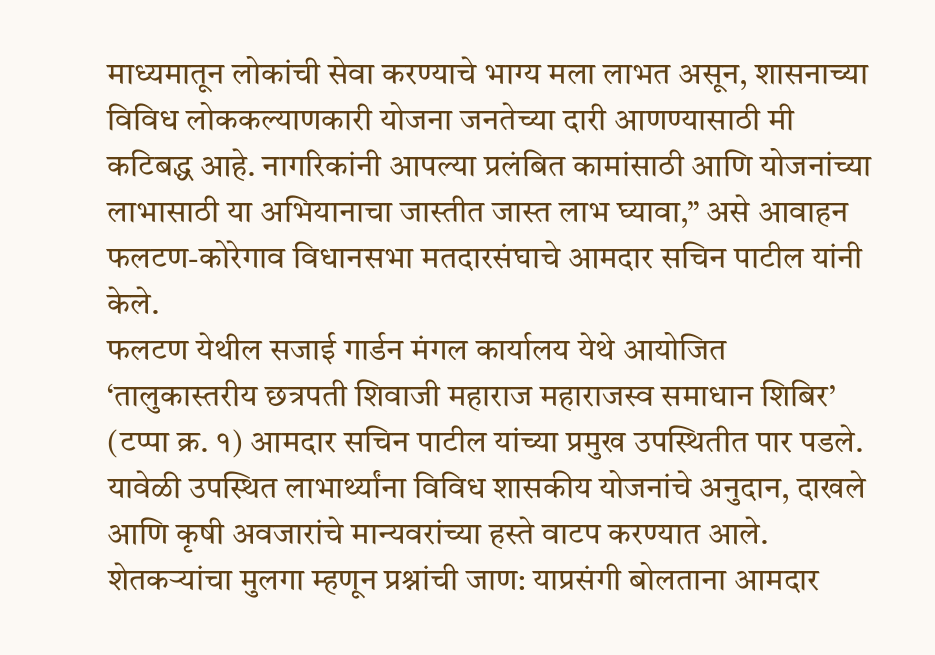माध्यमातून लोकांची सेवा करण्याचे भाग्य मला लाभत असून, शासनाच्या विविध लोककल्याणकारी योजना जनतेच्या दारी आणण्यासाठी मी कटिबद्ध आहे. नागरिकांनी आपल्या प्रलंबित कामांसाठी आणि योजनांच्या लाभासाठी या अभियानाचा जास्तीत जास्त लाभ घ्यावा,” असे आवाहन फलटण-कोरेगाव विधानसभा मतदारसंघाचे आमदार सचिन पाटील यांनी केले.
फलटण येथील सजाई गार्डन मंगल कार्यालय येथे आयोजित ‘तालुकास्तरीय छत्रपती शिवाजी महाराज महाराजस्व समाधान शिबिर’ (टप्पा क्र. १) आमदार सचिन पाटील यांच्या प्रमुख उपस्थितीत पार पडले. यावेळी उपस्थित लाभार्थ्यांना विविध शासकीय योजनांचे अनुदान, दाखले आणि कृषी अवजारांचे मान्यवरांच्या हस्ते वाटप करण्यात आले.
शेतकऱ्यांचा मुलगा म्हणून प्रश्नांची जाण: याप्रसंगी बोलताना आमदार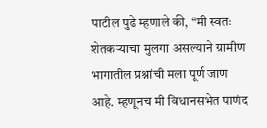पाटील पुढे म्हणाले की, “मी स्वतः शेतकऱ्याचा मुलगा असल्याने ग्रामीण भागातील प्रश्नांची मला पूर्ण जाण आहे. म्हणूनच मी विधानसभेत पाणंद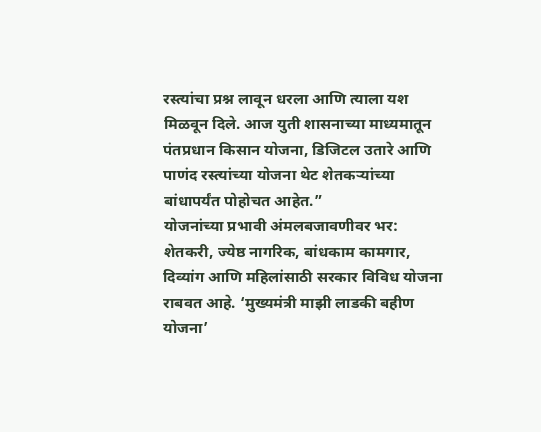रस्त्यांचा प्रश्न लावून धरला आणि त्याला यश मिळवून दिले. आज युती शासनाच्या माध्यमातून पंतप्रधान किसान योजना, डिजिटल उतारे आणि पाणंद रस्त्यांच्या योजना थेट शेतकऱ्यांच्या बांधापर्यंत पोहोचत आहेत.”
योजनांच्या प्रभावी अंमलबजावणीवर भर: शेतकरी, ज्येष्ठ नागरिक, बांधकाम कामगार, दिव्यांग आणि महिलांसाठी सरकार विविध योजना राबवत आहे. ‘मुख्यमंत्री माझी लाडकी बहीण योजना’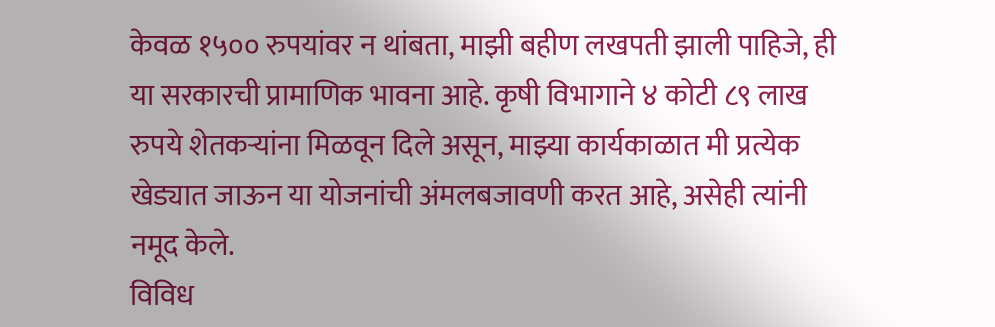केवळ १५०० रुपयांवर न थांबता, माझी बहीण लखपती झाली पाहिजे, ही या सरकारची प्रामाणिक भावना आहे. कृषी विभागाने ४ कोटी ८९ लाख रुपये शेतकऱ्यांना मिळवून दिले असून, माझ्या कार्यकाळात मी प्रत्येक खेड्यात जाऊन या योजनांची अंमलबजावणी करत आहे, असेही त्यांनी नमूद केले.
विविध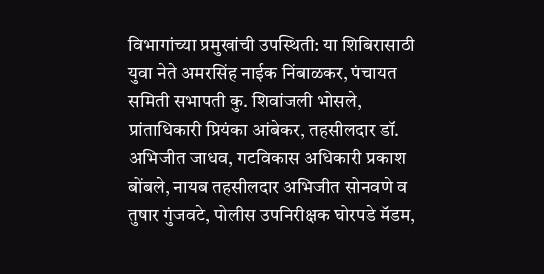विभागांच्या प्रमुखांची उपस्थिती: या शिबिरासाठी युवा नेते अमरसिंह नाईक निंबाळकर, पंचायत समिती सभापती कु. शिवांजली भोसले, प्रांताधिकारी प्रियंका आंबेकर, तहसीलदार डॉ. अभिजीत जाधव, गटविकास अधिकारी प्रकाश बोंबले, नायब तहसीलदार अभिजीत सोनवणे व तुषार गुंजवटे, पोलीस उपनिरीक्षक घोरपडे मॅडम,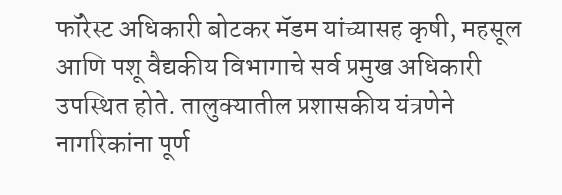फॉरेस्ट अधिकारी बोटकर मॅडम यांच्यासह कृषी, महसूल आणि पशू वैद्यकीय विभागाचे सर्व प्रमुख अधिकारी उपस्थित होते. तालुक्यातील प्रशासकीय यंत्रणेने नागरिकांना पूर्ण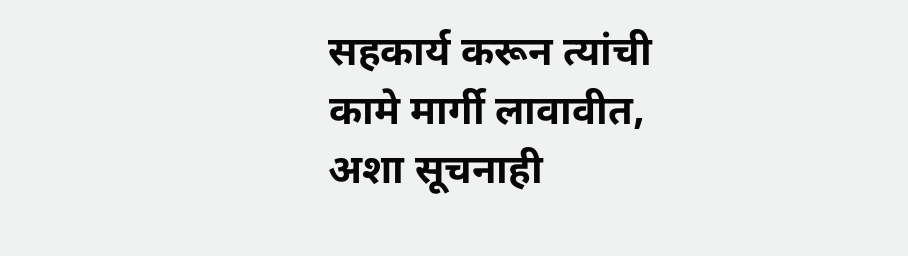सहकार्य करून त्यांची कामे मार्गी लावावीत, अशा सूचनाही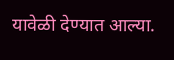यावेळी देण्यात आल्या.